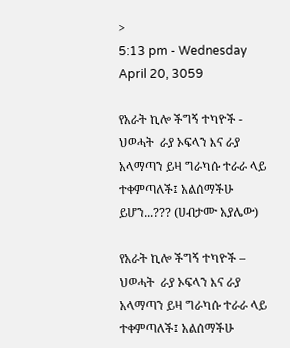>
5:13 pm - Wednesday April 20, 3059

የአራት ኪሎ ችግኝ ተካዮች -  ህወሓት  ራያ ኦፍላን እና ራያ አላማጣን ይዛ ግራካሱ ተራራ ላይ ተቀምጣለች፤ አልሰማችሁ ይሆን...??? (ሀብታሙ አያሌው)

የአራት ኪሎ ችግኝ ተካዮች –  ህወሓት  ራያ ኦፍላን እና ራያ አላማጣን ይዛ ግራካሱ ተራራ ላይ ተቀምጣለች፤ አልሰማችሁ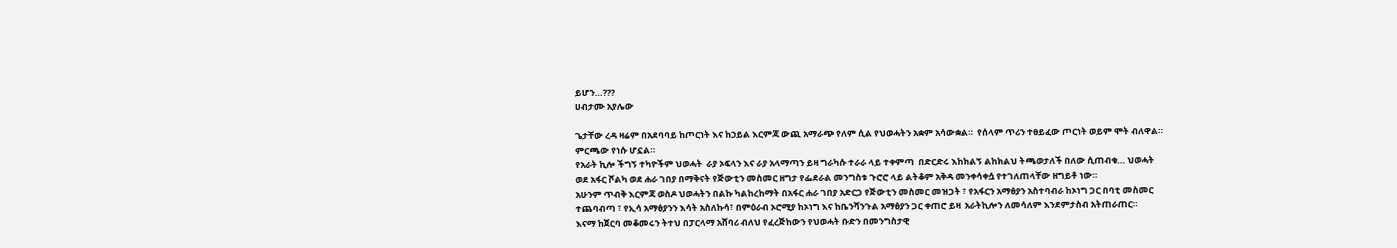ይሆን…???
ሀብታሙ አያሌው

ጌታቸው ረዳ ዛሬም በአደባባይ ከጦርነት እና ከኃይል እርምጃ ውጪ አማራጭ የለም ሲል የህወሓትን አቋም አሳውቋል።  የሰላም ጥሪን ተፀይፈው ጦርነት ወይም ሞት ብለዋል።  ምርጫው የነሱ ሆኗል።
የአራት ኪሎ ችግኝ ተካዮችም ህወሓት  ራያ ኦፍላን እና ራያ አላማጣን ይዛ ግራካሱ ተራራ ላይ ተቀምጣ  በድርድሩ እከክልኝ ልከክልህ ትጫወታለች በለው ሲጠብቁ… ህወሓት ወደ አፋር ሾልካ ወደ ሐራ ገበያ በማቅናት የጅውቲን መስመር ዘግታ የፌደራል መንግስቱ ጉሮሮ ላይ ልትቆም አቅዳ መንቀሳቀሷ የተገለጠላቸው ዘግይቶ ነው።
አሁንም ጥብቅ እርምጃ ወስዶ ህወሓትን በልኩ ካልከረከማት በአፋር ሐራ ገበያ አድርጋ የጅውቲን መስመር መዝጋት ፣ የአፋርን አማፅያን አስተባብራ ከኦነግ ጋር በባቲ መስመር ተጨባብጣ ፣ የኢሳ አማፅያንን እሳት አስለኩሳ፣ በምዕራብ ኦሮሚያ ከኦነግ እና ከቤንሻንጉል አማፅያን ጋር ቀጠሮ ይዛ  አራትኪሎን ለመሳለም እንደምታስብ አትጠራጠር።
እናማ ከጀርባ መቆመሩን ትተህ በፓርላማ አሸባሪ ብለህ የፈረጅከውን የህወሓት ቡድን በመንግስታዊ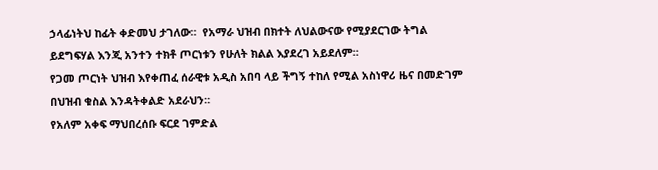ኃላፊነትህ ከፊት ቀድመህ ታገለው።  የአማራ ህዝብ በክተት ለህልውናው የሚያደርገው ትግል  ይደግፍሃል እንጂ አንተን ተክቶ ጦርነቱን የሁለት ክልል እያደረገ አይደለም።
የጋመ ጦርነት ህዝብ እየቀጠፈ ሰራዊቱ አዲስ አበባ ላይ ችግኝ ተከለ የሚል አስነዋሪ ዜና በመድገም በህዝብ ቁስል እንዳትቀልድ አደራህን።
የአለም አቀፍ ማህበረሰቡ ፍርደ ገምድል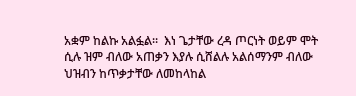አቋም ከልኩ አልፏል።  እነ ጌታቸው ረዳ ጦርነት ወይም ሞት ሲሉ ዝም ብለው አጠቃን እያሉ ሲሸልሉ አልሰማንም ብለው ህዝብን ከጥቃታቸው ለመከላከል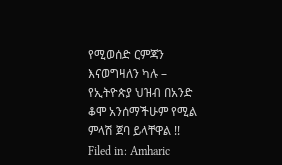የሚወሰድ ርምጃን እናወግዛለን ካሉ – የኢትዮጵያ ህዝብ በአንድ ቆሞ አንሰማችሁም የሚል ምላሽ ጀባ ይላቸዋል !!
Filed in: Amharic